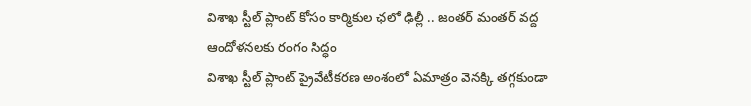విశాఖ స్టీల్ ప్లాంట్ కోసం కార్మికుల ఛలో ఢిల్లీ .. జంతర్ మంతర్ వద్ద ఆందోళనలకు రంగం సిద్ధం
విశాఖ స్టీల్ ప్లాంట్ ప్రైవేటీకరణ అంశంలో ఏమాత్రం వెనక్కి తగ్గకుండా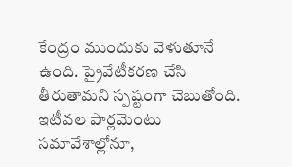కేంద్రం ముందుకు వెళుతూనే ఉంది. ప్రైవేటీకరణ చేసి తీరుతామని స్పష్టంగా చెబుతోంది. ఇటీవల పార్లమెంటు సమావేశాల్లోనూ,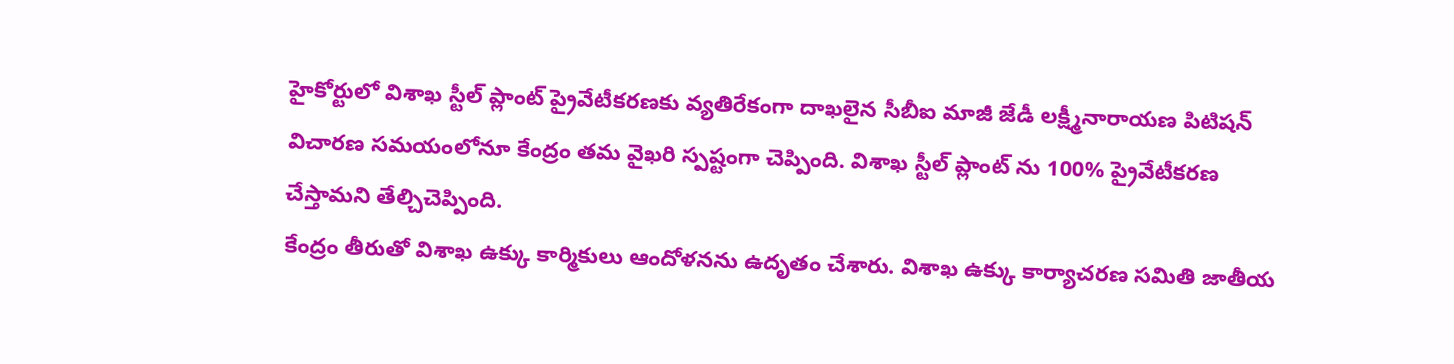హైకోర్టులో విశాఖ స్టీల్ ప్లాంట్ ప్రైవేటీకరణకు వ్యతిరేకంగా దాఖలైన సీబీఐ మాజీ జేడీ లక్ష్మీనారాయణ పిటిషన్ విచారణ సమయంలోనూ కేంద్రం తమ వైఖరి స్పష్టంగా చెప్పింది. విశాఖ స్టీల్ ప్లాంట్ ను 100% ప్రైవేటీకరణ చేస్తామని తేల్చిచెప్పింది.
కేంద్రం తీరుతో విశాఖ ఉక్కు కార్మికులు ఆందోళనను ఉదృతం చేశారు. విశాఖ ఉక్కు కార్యాచరణ సమితి జాతీయ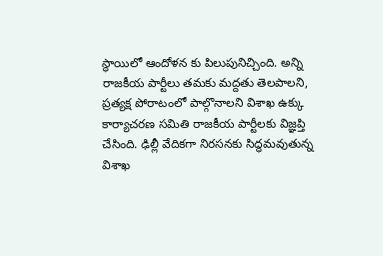స్థాయిలో ఆందోళన కు పిలుపునిచ్చింది. అన్ని రాజకీయ పార్టీలు తమకు మద్దతు తెలపాలని, ప్రత్యక్ష పోరాటంలో పాల్గొనాలని విశాఖ ఉక్కు కార్యాచరణ సమితి రాజకీయ పార్టీలకు విజ్ఞప్తి చేసింది. ఢిల్లీ వేదికగా నిరసనకు సిద్ధమవుతున్న విశాఖ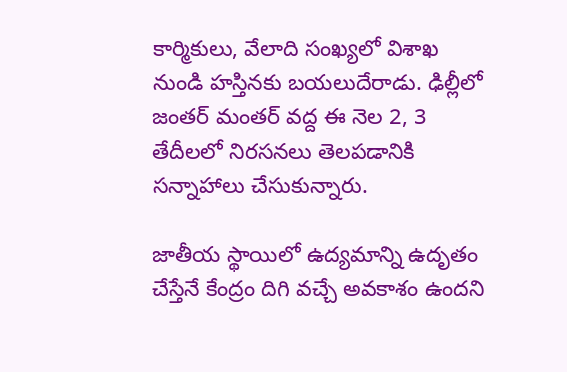కార్మికులు, వేలాది సంఖ్యలో విశాఖ నుండి హస్తినకు బయలుదేరాడు. ఢిల్లీలో జంతర్ మంతర్ వద్ద ఈ నెల 2, 3 తేదీలలో నిరసనలు తెలపడానికి సన్నాహాలు చేసుకున్నారు.

జాతీయ స్థాయిలో ఉద్యమాన్ని ఉదృతం చేస్తేనే కేంద్రం దిగి వచ్చే అవకాశం ఉందని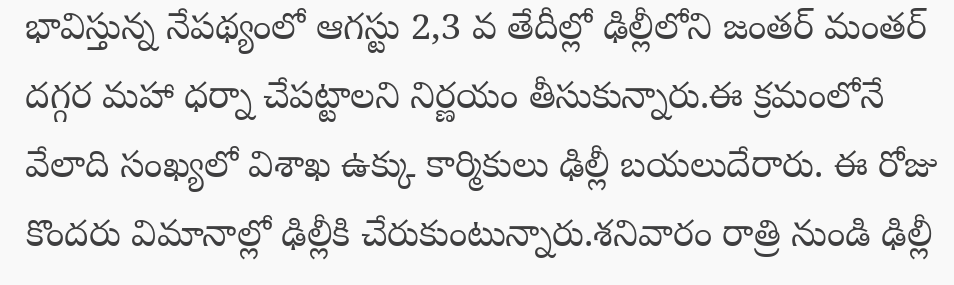భావిస్తున్న నేపథ్యంలో ఆగస్టు 2,3 వ తేదీల్లో ఢిల్లీలోని జంతర్ మంతర్ దగ్గర మహా ధర్నా చేపట్టాలని నిర్ణయం తీసుకున్నారు.ఈ క్రమంలోనే వేలాది సంఖ్యలో విశాఖ ఉక్కు కార్మికులు ఢిల్లీ బయలుదేరారు. ఈ రోజు కొందరు విమానాల్లో ఢిల్లీకి చేరుకుంటున్నారు.శనివారం రాత్రి నుండి ఢిల్లీ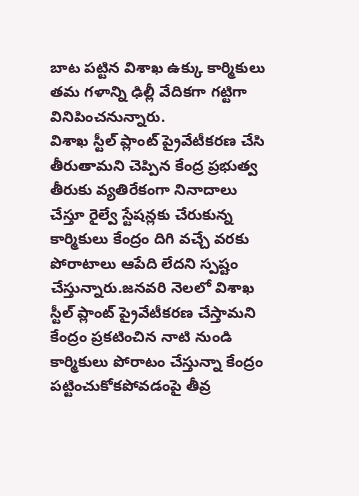బాట పట్టిన విశాఖ ఉక్కు కార్మికులు తమ గళాన్ని ఢిల్లీ వేదికగా గట్టిగా వినిపించనున్నారు.
విశాఖ స్టీల్ ప్లాంట్ ప్రైవేటీకరణ చేసి తీరుతామని చెప్పిన కేంద్ర ప్రభుత్వ తీరుకు వ్యతిరేకంగా నినాదాలు చేస్తూ రైల్వే స్టేషన్లకు చేరుకున్న కార్మికులు కేంద్రం దిగి వచ్చే వరకు పోరాటాలు ఆపేది లేదని స్పష్టం చేస్తున్నారు.జనవరి నెలలో విశాఖ స్టీల్ ప్లాంట్ ప్రైవేటీకరణ చేస్తామని కేంద్రం ప్రకటించిన నాటి నుండి కార్మికులు పోరాటం చేస్తున్నా కేంద్రం పట్టించుకోకపోవడంపై తీవ్ర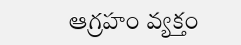ఆగ్రహం వ్యక్తం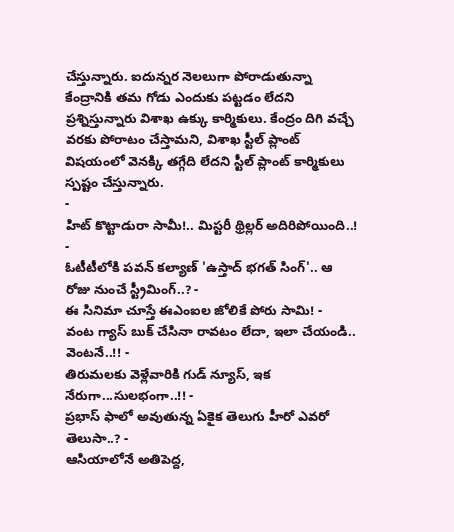చేస్తున్నారు. ఐదున్నర నెలలుగా పోరాడుతున్నా కేంద్రానికి తమ గోడు ఎందుకు పట్టడం లేదని ప్రశ్నిస్తున్నారు విశాఖ ఉక్కు కార్మికులు. కేంద్రం దిగి వచ్చే వరకు పోరాటం చేస్తామని, విశాఖ స్టీల్ ప్లాంట్ విషయంలో వెనక్కి తగ్గేది లేదని స్టీల్ ప్లాంట్ కార్మికులు స్పష్టం చేస్తున్నారు.
-
హిట్ కొట్టాడురా సామీ!.. మిస్టరీ థ్రిల్లర్ అదిరిపోయింది..! -
ఓటీటీలోకి పవన్ కల్యాణ్ 'ఉస్తాద్ భగత్ సింగ్'.. ఆ రోజు నుంచే స్ట్రీమింగ్..? -
ఈ సినిమా చూస్తే ఈఎంఐల జోలికే పోరు సామి! -
వంట గ్యాస్ బుక్ చేసినా రావటం లేదా, ఇలా చేయండి.. వెంటనే..!! -
తిరుమలకు వెళ్లేవారికి గుడ్ న్యూస్, ఇక నేరుగా...సులభంగా..!! -
ప్రభాస్ ఫాలో అవుతున్న ఏకైక తెలుగు హీరో ఎవరో తెలుసా..? -
ఆసియాలోనే అతిపెద్ద,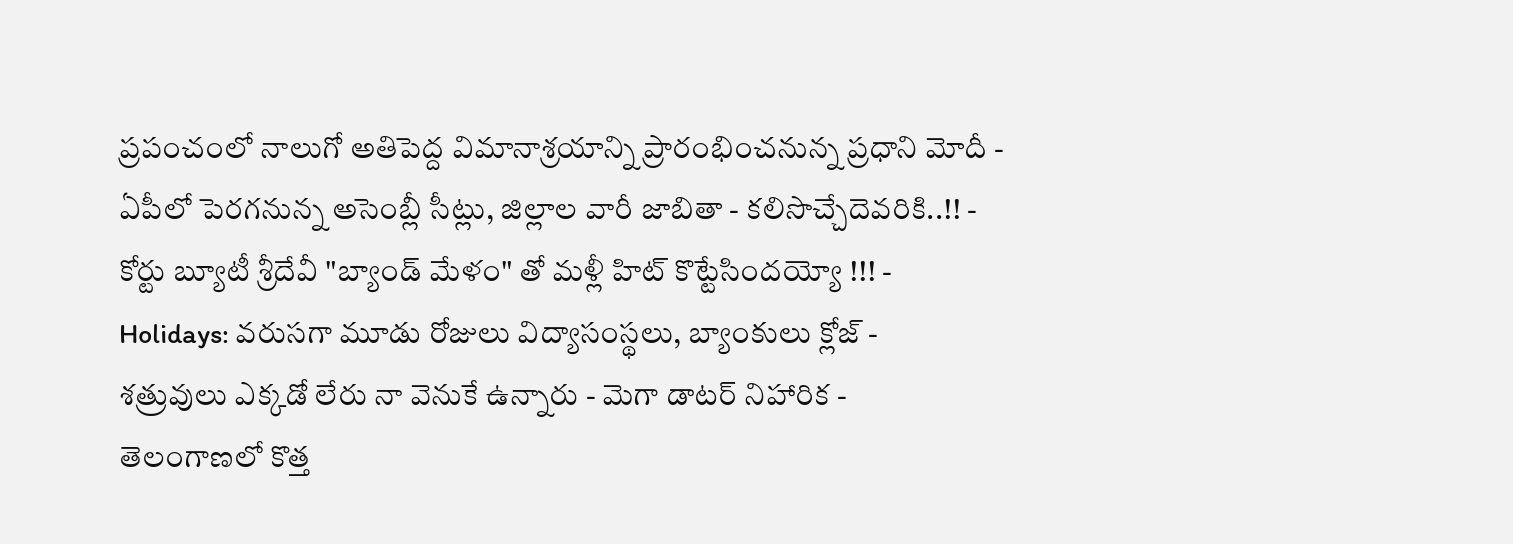ప్రపంచంలో నాలుగో అతిపెద్ద విమానాశ్రయాన్ని ప్రారంభించనున్న ప్రధాని మోదీ -
ఏపీలో పెరగనున్న అసెంబ్లీ సీట్లు, జిల్లాల వారీ జాబితా - కలిసొచ్చేదెవరికి..!! -
కోర్టు బ్యూటీ శ్రీదేవీ "బ్యాండ్ మేళం" తో మళ్లీ హిట్ కొట్టేసిందయ్యో !!! -
Holidays: వరుసగా మూడు రోజులు విద్యాసంస్థలు, బ్యాంకులు క్లోజ్ -
శత్రువులు ఎక్కడో లేరు నా వెనుకే ఉన్నారు - మెగా డాటర్ నిహారిక -
తెలంగాణలో కొత్త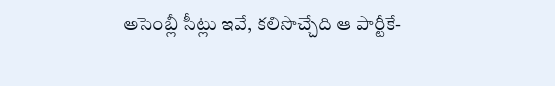అసెంబ్లీ సీట్లు ఇవే, కలిసొచ్చేది ఆ పార్టీకే-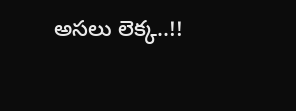అసలు లెక్క..!!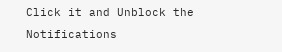Click it and Unblock the Notifications